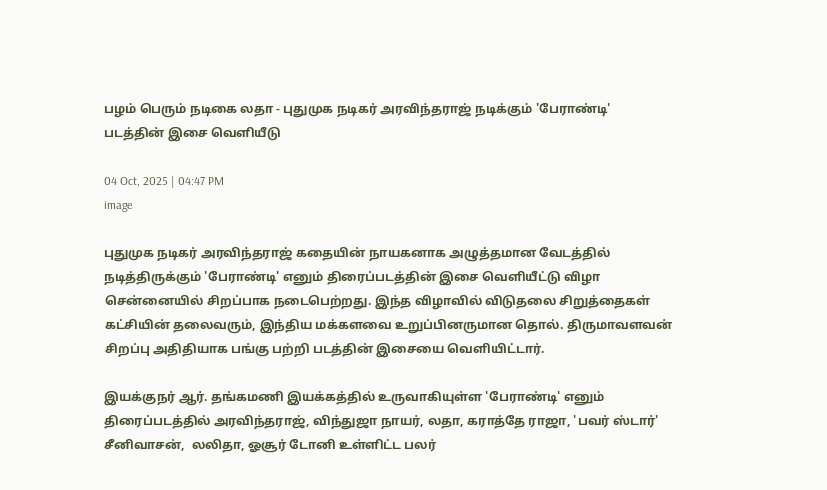பழம் பெரும் நடிகை லதா - புதுமுக நடிகர் அரவிந்தராஜ் நடிக்கும் 'பேராண்டி' படத்தின் இசை வெளியீடு

04 Oct, 2025 | 04:47 PM
image

புதுமுக நடிகர் அரவிந்தராஜ் கதையின் நாயகனாக அழுத்தமான வேடத்தில் நடித்திருக்கும் 'பேராண்டி' எனும் திரைப்படத்தின் இசை வெளியீட்டு விழா சென்னையில் சிறப்பாக நடைபெற்றது. இந்த விழாவில் விடுதலை சிறுத்தைகள் கட்சியின் தலைவரும், இந்திய மக்களவை உறுப்பினருமான தொல். திருமாவளவன் சிறப்பு அதிதியாக பங்கு பற்றி படத்தின் இசையை வெளியிட்டார்.

இயக்குநர் ஆர். தங்கமணி இயக்கத்தில் உருவாகியுள்ள 'பேராண்டி' எனும் திரைப்படத்தில் அரவிந்தராஜ், விந்துஜா நாயர், லதா, கராத்தே ராஜா, 'பவர் ஸ்டார்' சீனிவாசன்,  லலிதா, ஓசூர் டோனி உள்ளிட்ட பலர்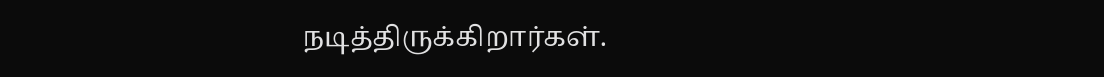நடித்திருக்கிறார்கள்.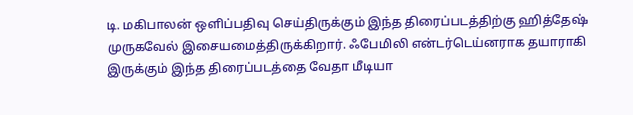டி. மகிபாலன் ஒளிப்பதிவு செய்திருக்கும் இந்த திரைப்படத்திற்கு ஹித்தேஷ் முருகவேல் இசையமைத்திருக்கிறார். ஃபேமிலி என்டர்டெய்னராக தயாராகி இருக்கும் இந்த திரைப்படத்தை வேதா மீடியா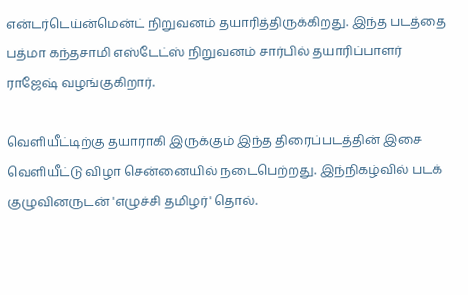என்டர்டெய்ன்மென்ட் நிறுவனம் தயாரித்திருக்கிறது. இந்த படத்தை பத்மா கந்தசாமி எஸ்டேட்ஸ் நிறுவனம் சார்பில் தயாரிப்பாளர் ராஜேஷ் வழங்குகிறார்.

வெளியீட்டிற்கு தயாராகி இருக்கும் இந்த திரைப்படத்தின் இசை வெளியீட்டு விழா சென்னையில் நடைபெற்றது. இந்நிகழ்வில் படக் குழுவினருடன் 'எழுச்சி தமிழர்' தொல்.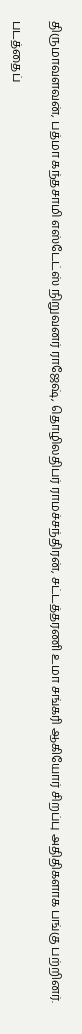திருமாவளவன், பத்மா கந்தசாமி எஸ்டேட்ஸ் நிறுவனர் ராஜேஷ், தொழிலதிபர் ராமச்சந்திரன், சட்டத்தரணி உமா சங்கரி ஆகியோர் சிறப்பு அதிதிகளாக பங்கு பற்றினர்.

படத்தைப்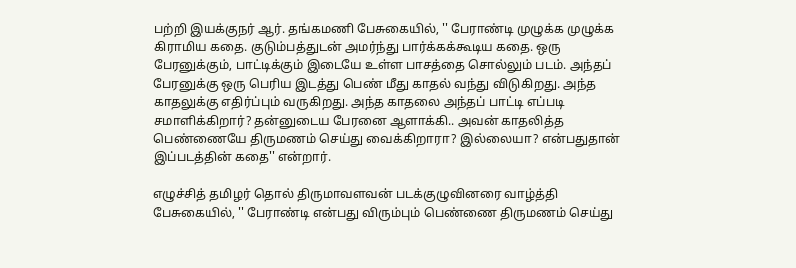பற்றி இயக்குநர் ஆர். தங்கமணி பேசுகையில், '' பேராண்டி முழுக்க முழுக்க கிராமிய கதை. குடும்பத்துடன் அமர்ந்து பார்க்கக்கூடிய கதை. ஒரு பேரனுக்கும், பாட்டிக்கும் இடையே உள்ள பாசத்தை சொல்லும் படம். அந்தப் பேரனுக்கு ஒரு பெரிய இடத்து பெண் மீது காதல் வந்து விடுகிறது. அந்த காதலுக்கு எதிர்ப்பும் வருகிறது. அந்த காதலை அந்தப் பாட்டி எப்படி சமாளிக்கிறார்? தன்னுடைய பேரனை ஆளாக்கி.. அவன் காதலித்த பெண்ணையே திருமணம் செய்து வைக்கிறாரா? இல்லையா? என்பதுதான் இப்படத்தின் கதை'' என்றார்.

எழுச்சித் தமிழர் தொல் திருமாவளவன் படக்குழுவினரை வாழ்த்தி பேசுகையில், '' பேராண்டி என்பது விரும்பும் பெண்ணை திருமணம் செய்து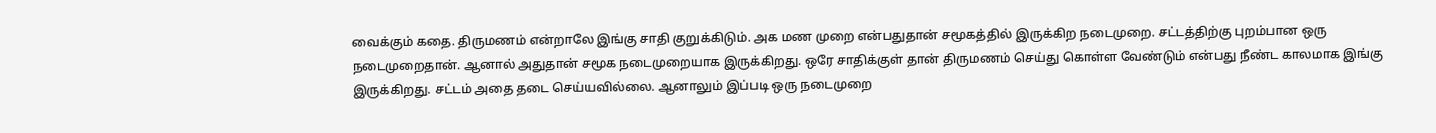வைக்கும் கதை. திருமணம் என்றாலே இங்கு சாதி குறுக்கிடும். அக மண முறை என்பதுதான் சமூகத்தில் இருக்கிற நடைமுறை. சட்டத்திற்கு புறம்பான ஒரு நடைமுறைதான். ஆனால் அதுதான் சமூக நடைமுறையாக இருக்கிறது. ஒரே சாதிக்குள் தான் திருமணம் செய்து கொள்ள வேண்டும் என்பது நீண்ட காலமாக இங்கு இருக்கிறது. சட்டம் அதை தடை செய்யவில்லை. ஆனாலும் இப்படி ஒரு நடைமுறை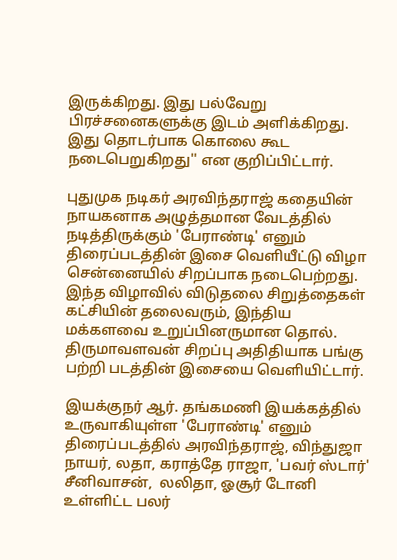இருக்கிறது. இது பல்வேறு பிரச்சனைகளுக்கு இடம் அளிக்கிறது. இது தொடர்பாக கொலை கூட நடைபெறுகிறது'' என குறிப்பிட்டார்.

புதுமுக நடிகர் அரவிந்தராஜ் கதையின் நாயகனாக அழுத்தமான வேடத்தில் நடித்திருக்கும் 'பேராண்டி' எனும் திரைப்படத்தின் இசை வெளியீட்டு விழா சென்னையில் சிறப்பாக நடைபெற்றது. இந்த விழாவில் விடுதலை சிறுத்தைகள் கட்சியின் தலைவரும், இந்திய மக்களவை உறுப்பினருமான தொல். திருமாவளவன் சிறப்பு அதிதியாக பங்கு பற்றி படத்தின் இசையை வெளியிட்டார்.

இயக்குநர் ஆர். தங்கமணி இயக்கத்தில் உருவாகியுள்ள 'பேராண்டி' எனும் திரைப்படத்தில் அரவிந்தராஜ், விந்துஜா நாயர், லதா, கராத்தே ராஜா, 'பவர் ஸ்டார்' சீனிவாசன்,  லலிதா, ஓசூர் டோனி உள்ளிட்ட பலர்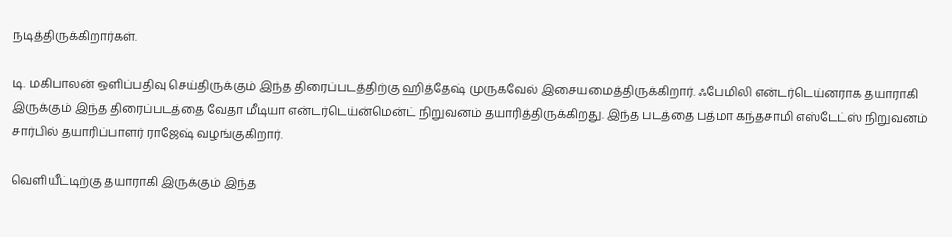நடித்திருக்கிறார்கள்.

டி. மகிபாலன் ஒளிப்பதிவு செய்திருக்கும் இந்த திரைப்படத்திற்கு ஹித்தேஷ் முருகவேல் இசையமைத்திருக்கிறார். ஃபேமிலி என்டர்டெய்னராக தயாராகி இருக்கும் இந்த திரைப்படத்தை வேதா மீடியா என்டர்டெய்ன்மென்ட் நிறுவனம் தயாரித்திருக்கிறது. இந்த படத்தை பத்மா கந்தசாமி எஸ்டேட்ஸ் நிறுவனம் சார்பில் தயாரிப்பாளர் ராஜேஷ் வழங்குகிறார்.

வெளியீட்டிற்கு தயாராகி இருக்கும் இந்த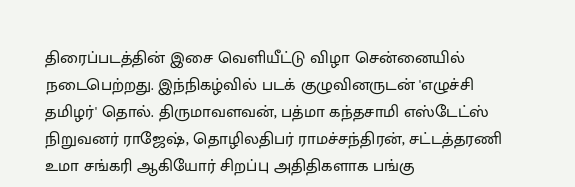திரைப்படத்தின் இசை வெளியீட்டு விழா சென்னையில் நடைபெற்றது. இந்நிகழ்வில் படக் குழுவினருடன் 'எழுச்சி தமிழர்' தொல். திருமாவளவன், பத்மா கந்தசாமி எஸ்டேட்ஸ் நிறுவனர் ராஜேஷ், தொழிலதிபர் ராமச்சந்திரன், சட்டத்தரணி உமா சங்கரி ஆகியோர் சிறப்பு அதிதிகளாக பங்கு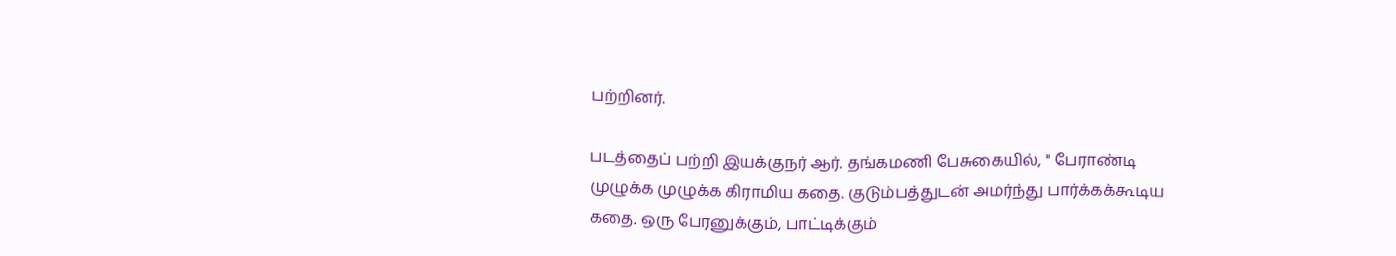பற்றினர்.

படத்தைப் பற்றி இயக்குநர் ஆர். தங்கமணி பேசுகையில், '' பேராண்டி முழுக்க முழுக்க கிராமிய கதை. குடும்பத்துடன் அமர்ந்து பார்க்கக்கூடிய கதை. ஒரு பேரனுக்கும், பாட்டிக்கும்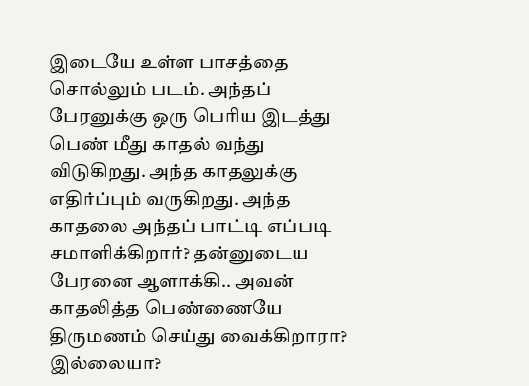இடையே உள்ள பாசத்தை சொல்லும் படம். அந்தப் பேரனுக்கு ஒரு பெரிய இடத்து பெண் மீது காதல் வந்து விடுகிறது. அந்த காதலுக்கு எதிர்ப்பும் வருகிறது. அந்த காதலை அந்தப் பாட்டி எப்படி சமாளிக்கிறார்? தன்னுடைய பேரனை ஆளாக்கி.. அவன் காதலித்த பெண்ணையே திருமணம் செய்து வைக்கிறாரா? இல்லையா?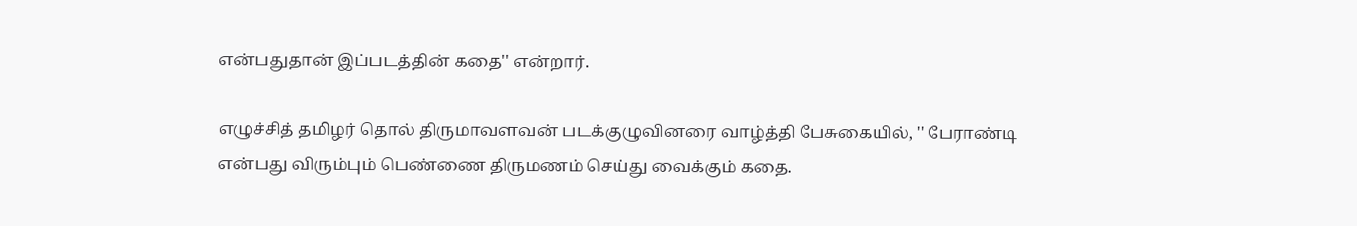என்பதுதான் இப்படத்தின் கதை'' என்றார்.

எழுச்சித் தமிழர் தொல் திருமாவளவன் படக்குழுவினரை வாழ்த்தி பேசுகையில், '' பேராண்டி என்பது விரும்பும் பெண்ணை திருமணம் செய்து வைக்கும் கதை.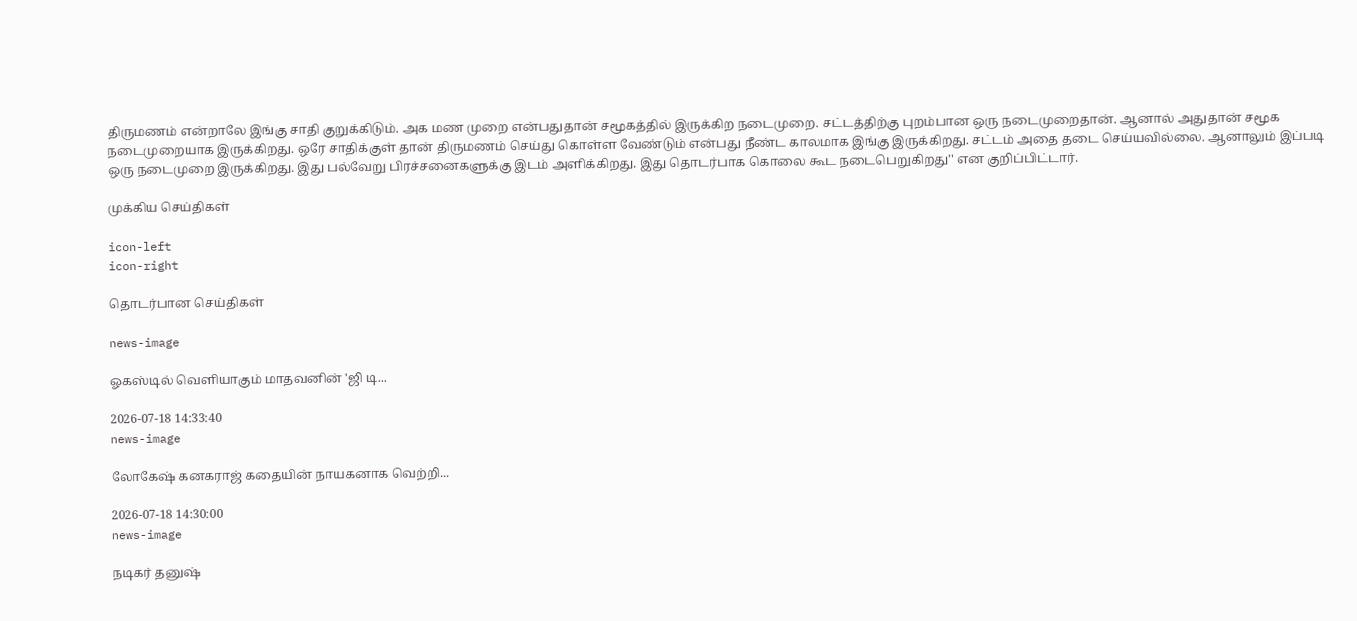திருமணம் என்றாலே இங்கு சாதி குறுக்கிடும். அக மண முறை என்பதுதான் சமூகத்தில் இருக்கிற நடைமுறை. சட்டத்திற்கு புறம்பான ஒரு நடைமுறைதான். ஆனால் அதுதான் சமூக நடைமுறையாக இருக்கிறது. ஒரே சாதிக்குள் தான் திருமணம் செய்து கொள்ள வேண்டும் என்பது நீண்ட காலமாக இங்கு இருக்கிறது. சட்டம் அதை தடை செய்யவில்லை. ஆனாலும் இப்படி ஒரு நடைமுறை இருக்கிறது. இது பல்வேறு பிரச்சனைகளுக்கு இடம் அளிக்கிறது. இது தொடர்பாக கொலை கூட நடைபெறுகிறது'' என குறிப்பிட்டார்.

முக்கிய செய்திகள்

icon-left
icon-right

தொடர்பான செய்திகள்

news-image

ஓகஸ்டில் வெளியாகும் மாதவனின் 'ஜி டி...

2026-07-18 14:33:40
news-image

லோகேஷ் கனகராஜ் கதையின் நாயகனாக வெற்றி...

2026-07-18 14:30:00
news-image

நடிகர் தனுஷ்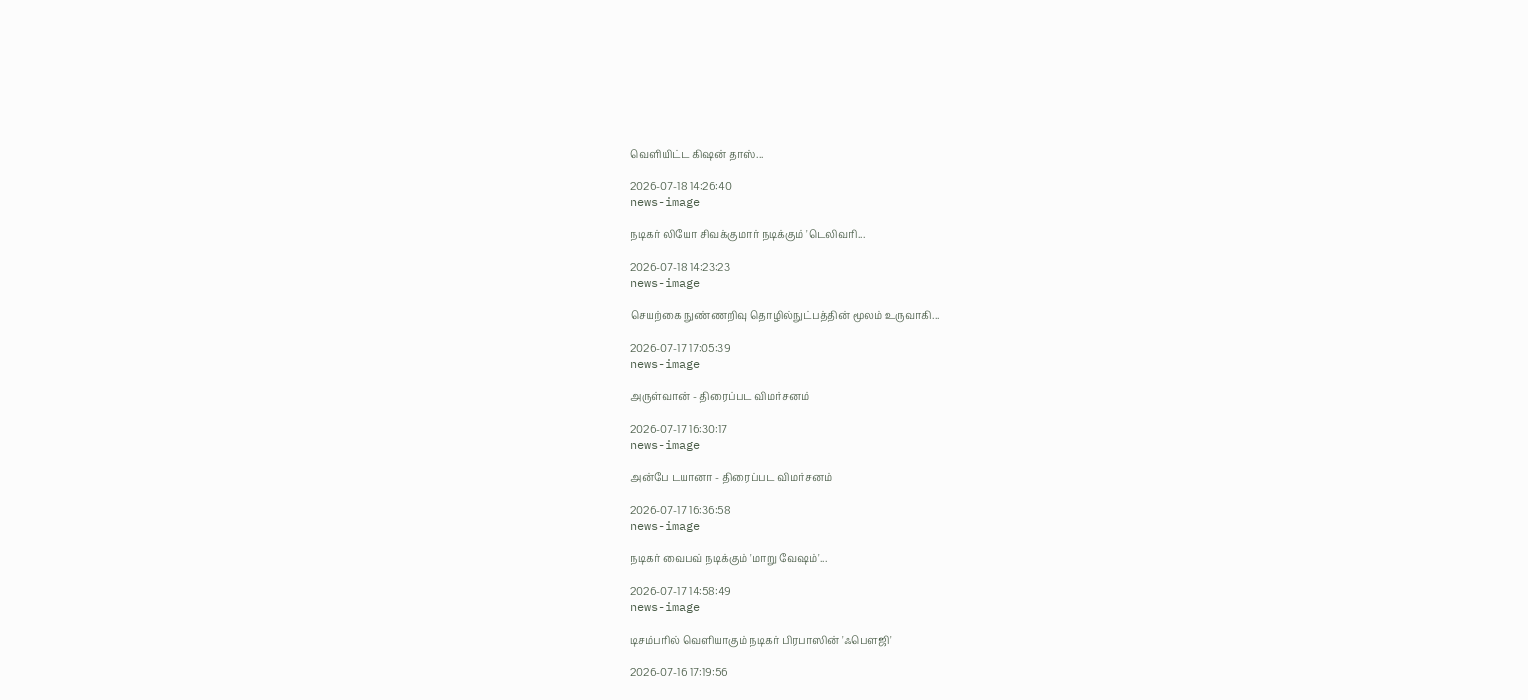வெளியிட்ட கிஷன் தாஸ்...

2026-07-18 14:26:40
news-image

நடிகர் லியோ சிவக்குமார் நடிக்கும் 'டெலிவரி...

2026-07-18 14:23:23
news-image

செயற்கை நுண்ணறிவு தொழில்நுட்பத்தின் மூலம் உருவாகி...

2026-07-17 17:05:39
news-image

அருள்வான் - திரைப்பட விமர்சனம்

2026-07-17 16:30:17
news-image

அன்பே டயானா - திரைப்பட விமர்சனம்

2026-07-17 16:36:58
news-image

நடிகர் வைபவ் நடிக்கும் 'மாறு வேஷம்'...

2026-07-17 14:58:49
news-image

டிசம்பரில் வெளியாகும் நடிகர் பிரபாஸின் 'ஃபௌஜி'

2026-07-16 17:19:56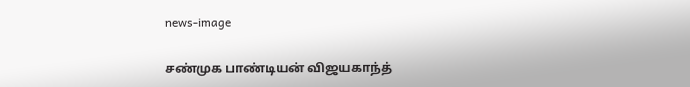news-image

சண்முக பாண்டியன் விஜயகாந்த்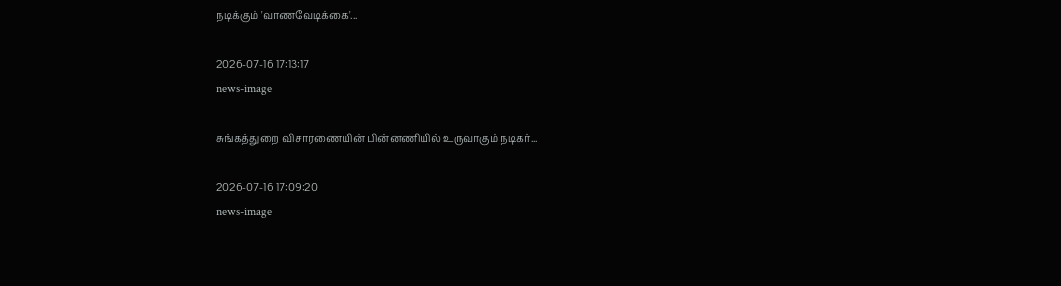நடிக்கும் 'வாணவேடிக்கை'...

2026-07-16 17:13:17
news-image

சுங்கத்துறை விசாரணையின் பின்னணியில் உருவாகும் நடிகர்...

2026-07-16 17:09:20
news-image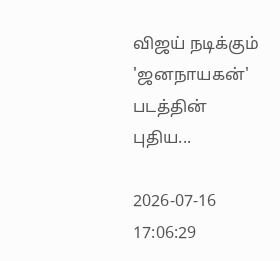விஜய் நடிக்கும் 'ஜனநாயகன்' படத்தின் புதிய...

2026-07-16 17:06:29